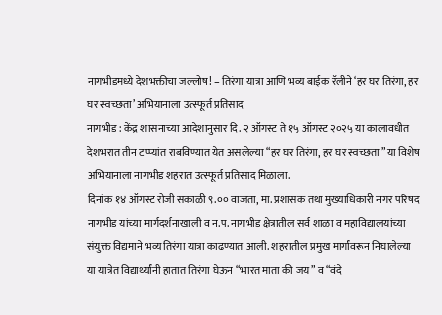नागभीडमध्ये देशभक्तीचा जल्लोष! – तिरंगा यात्रा आणि भव्य बाईक रॅलीने ‘हर घर तिरंगा, हर घर स्वच्छता’ अभियानाला उत्स्फूर्त प्रतिसाद
नागभीड : केंद्र शासनाच्या आदेशानुसार दि. २ ऑगस्ट ते १५ ऑगस्ट २०२५ या कालावधीत देशभरात तीन टप्प्यांत राबविण्यात येत असलेल्या “हर घर तिरंगा, हर घर स्वच्छता” या विशेष अभियानाला नागभीड शहरात उत्स्फूर्त प्रतिसाद मिळाला.
दिनांक १४ ऑगस्ट रोजी सकाळी ९.०० वाजता, मा. प्रशासक तथा मुख्याधिकारी नगर परिषद नागभीड यांच्या मार्गदर्शनाखाली व न.प. नागभीड क्षेत्रातील सर्व शाळा व महाविद्यालयांच्या संयुक्त विद्यमाने भव्य तिरंगा यात्रा काढण्यात आली. शहरातील प्रमुख मार्गांवरून निघालेल्या या यात्रेत विद्यार्थ्यांनी हातात तिरंगा घेऊन “भारत माता की जय” व “वंदे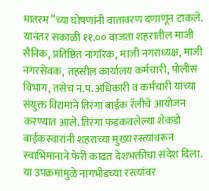मातरम”च्या घोषणांनी वातावरण दणाणून टाकले.
यानंतर सकाळी ११.०० वाजता शहरातील माजी सैनिक, प्रतिष्ठित नागरिक, माजी नगराध्यक्ष, माजी नगरसेवक, तहसील कार्यालय कर्मचारी, पोलीस विभाग, तसेच न.प. अधिकारी व कर्मचारी यांच्या संयुक्त विद्यमाने तिरंगा बाईक रॅलीचे आयोजन करण्यात आले. तिरंगा फडकवलेल्या शेकडो बाईकस्वारांनी शहराच्या मुख्य रस्त्यांवरून स्वाभिमानाने फेरी काढत देशभक्तीचा संदेश दिला.
या उपक्रमांमुळे नागभीडच्या रस्त्यांवर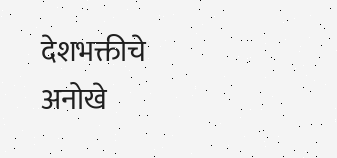देशभक्तीचे अनोखे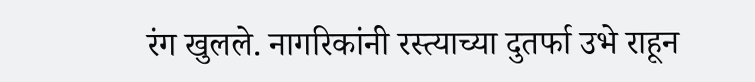रंग खुलले. नागरिकांनी रस्त्याच्या दुतर्फा उभे राहून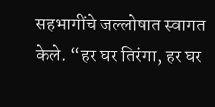सहभागींचे जल्लोषात स्वागत केले. “हर घर तिरंगा, हर घर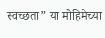स्वच्छता” या मोहिमेच्या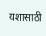यशासाठी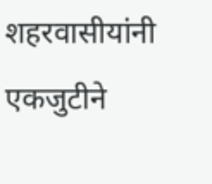शहरवासीयांनी एकजुटीने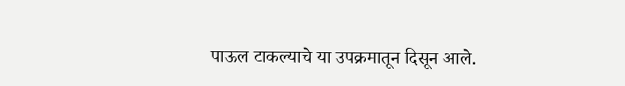पाऊल टाकल्याचे या उपक्रमातून दिसून आले.